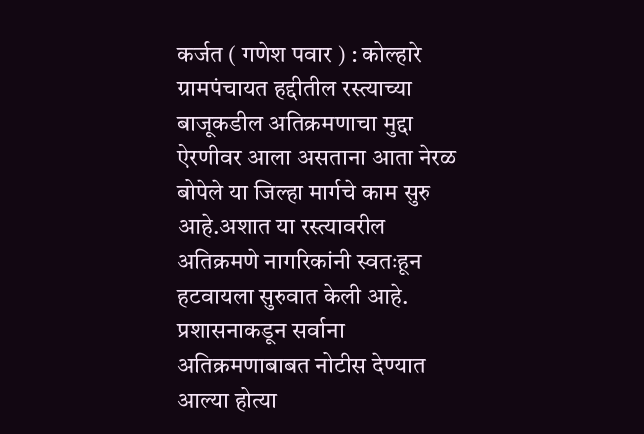कर्जत ( गणेश पवार ) : कोल्हारे ग्रामपंचायत हद्दीतील रस्त्याच्या बाजूकडील अतिक्रमणाचा मुद्दा ऐरणीवर आला असताना आता नेरळ बोपेले या जिल्हा मार्गचे काम सुरु आहे.अशात या रस्त्यावरील अतिक्रमणे नागरिकांनी स्वतःहून हटवायला सुरुवात केली आहे. प्रशासनाकडून सर्वाना अतिक्रमणाबाबत नोटीस देण्यात आल्या होत्या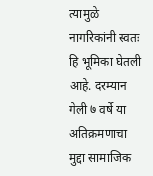त्यामुळे नागरिकांनी स्वतः हि भूमिका घेतली आहे. दरम्यान गेली ७ वर्षे या अतिक्रमणाचा मुद्दा सामाजिक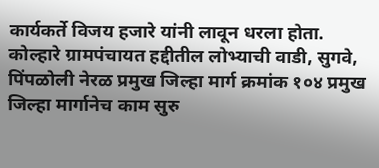कार्यकर्ते विजय हजारे यांनी लावून धरला होता.
कोल्हारे ग्रामपंचायत हद्दीतील लोभ्याची वाडी, सुगवे, पिंपळोली नेरळ प्रमुख जिल्हा मार्ग क्रमांक १०४ प्रमुख जिल्हा मार्गानेच काम सुरु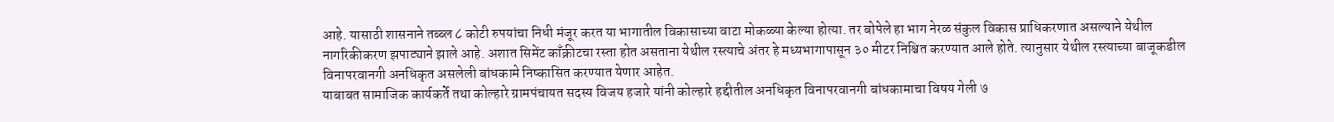आहे. यासाठी शासनाने तब्ब्ल ८ कोटी रुपयांचा निधी मंजूर करत या भागातील विकासाच्या वाटा मोकळ्या केल्या होत्या. तर बोपेले हा भाग नेरळ संकुल विकास प्राधिकरणात असल्याने येथील नागरिकीकरण झपाट्याने झाले आहे. अशात सिमेंट काँक्रीटचा रस्ता होत असताना येथील रस्त्याचे अंतर हे मध्यभागापासून ३० मीटर निश्चित करण्यात आले होते. त्यानुसार येथील रस्त्याच्या बाजूकडील विनापरवानगी अनधिकृत असलेली बांधकामे निष्कासित करण्यात येणार आहेत.
याबाबत सामाजिक कार्यकर्ते तथा कोल्हारे ग्रामपंचायत सदस्य विजय हजारे यांनी कोल्हारे हद्दीतील अनधिकृत विनापरवानगी बांधकामाचा विषय गेली ७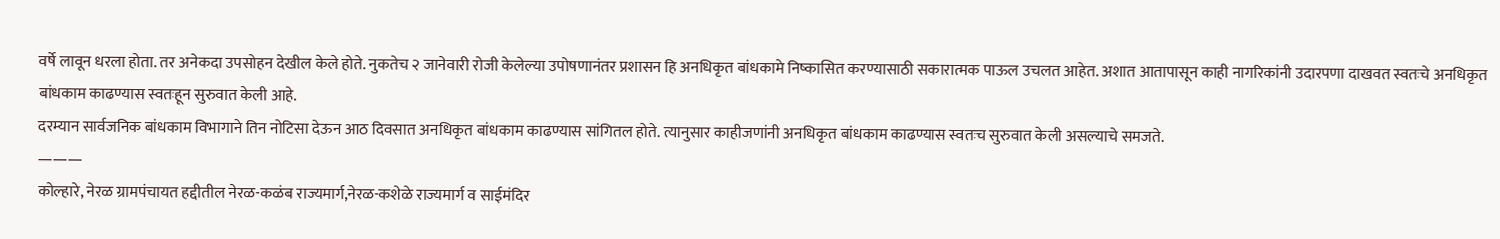वर्षे लावून धरला होता. तर अनेकदा उपसोहन देखील केले होते. नुकतेच २ जानेवारी रोजी केलेल्या उपोषणानंतर प्रशासन हि अनधिकृत बांधकामे निष्कासित करण्यासाठी सकारात्मक पाऊल उचलत आहेत. अशात आतापासून काही नागरिकांनी उदारपणा दाखवत स्वतःचे अनधिकृत बांधकाम काढण्यास स्वतःहून सुरुवात केली आहे.
दरम्यान सार्वजनिक बांधकाम विभागाने तिन नोटिसा देऊन आठ दिवसात अनधिकृत बांधकाम काढण्यास सांगितल होते. त्यानुसार काहीजणांनी अनधिकृत बांधकाम काढण्यास स्वतःच सुरुवात केली असल्याचे समजते.
———
कोल्हारे, नेरळ ग्रामपंचायत हद्दीतील नेरळ-कळंब राज्यमार्ग,नेरळ-कशेळे राज्यमार्ग व साईमंदिर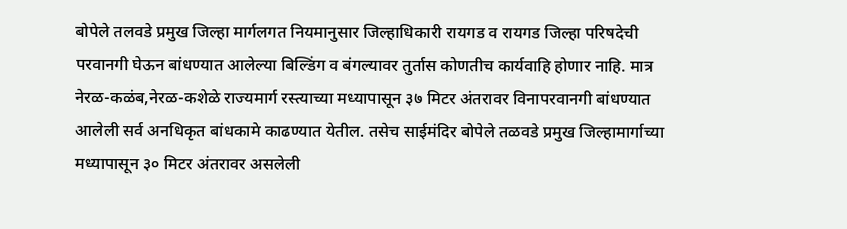बोपेले तलवडे प्रमुख जिल्हा मार्गलगत नियमानुसार जिल्हाधिकारी रायगड व रायगड जिल्हा परिषदेची परवानगी घेऊन बांधण्यात आलेल्या बिल्डिंग व बंगल्यावर तुर्तास कोणतीच कार्यवाहि होणार नाहि. मात्र नेरळ-कळंब,नेरळ-कशेळे राज्यमार्ग रस्त्याच्या मध्यापासून ३७ मिटर अंतरावर विनापरवानगी बांधण्यात आलेली सर्व अनधिकृत बांधकामे काढण्यात येतील. तसेच साईमंदिर बोपेले तळवडे प्रमुख जिल्हामार्गाच्या मध्यापासून ३० मिटर अंतरावर असलेली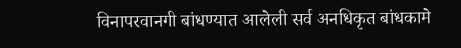विनापरवानगी बांधण्यात आलेली सर्व अनधिकृत बांधकामे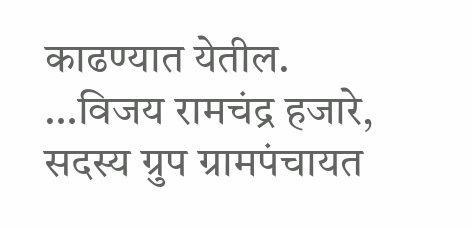काढण्यात येतील.
…विजय रामचंद्र हजारे, सदस्य ग्रुप ग्रामपंचायत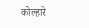कोल्हारे